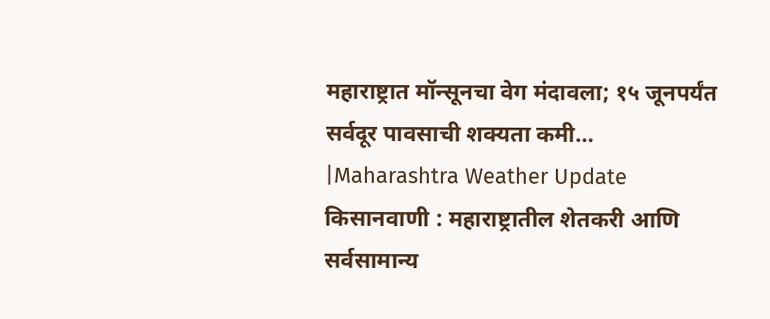महाराष्ट्रात मॉन्सूनचा वेग मंदावला; १५ जूनपर्यंत सर्वदूर पावसाची शक्यता कमी… |Maharashtra Weather Update
किसानवाणी : महाराष्ट्रातील शेतकरी आणि सर्वसामान्य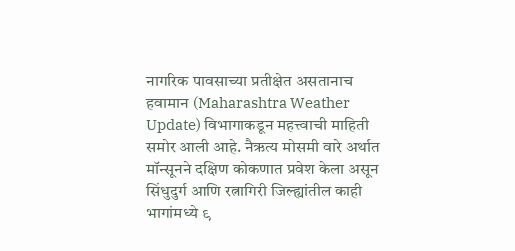नागरिक पावसाच्या प्रतीक्षेत असतानाच हवामान (Maharashtra Weather Update) विभागाकडून महत्त्वाची माहिती समोर आली आहे. नैऋत्य मोसमी वारे अर्थात मॉन्सूनने दक्षिण कोकणात प्रवेश केला असून सिंधुदुर्ग आणि रत्नागिरी जिल्ह्यांतील काही भागांमध्ये ९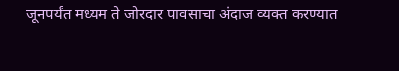जूनपर्यंत मध्यम ते जोरदार पावसाचा अंदाज व्यक्त करण्यात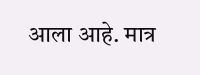आला आहे. मात्र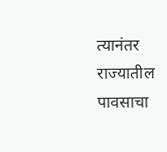त्यानंतर राज्यातील पावसाचा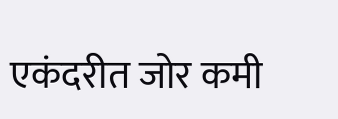एकंदरीत जोर कमी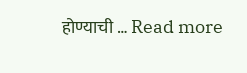होण्याची … Read more